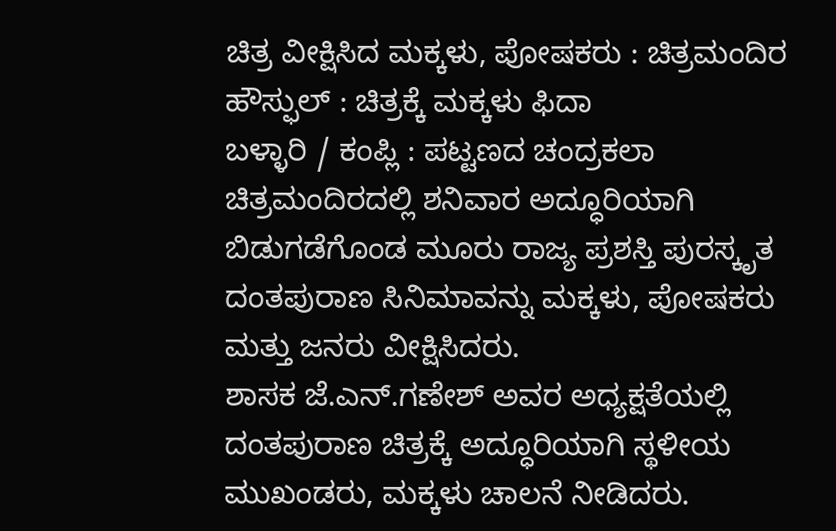ಚಿತ್ರ ವೀಕ್ಷಿಸಿದ ಮಕ್ಕಳು, ಪೋಷಕರು : ಚಿತ್ರಮಂದಿರ ಹೌಸ್ಫುಲ್ : ಚಿತ್ರಕ್ಕೆ ಮಕ್ಕಳು ಫಿದಾ
ಬಳ್ಳಾರಿ / ಕಂಪ್ಲಿ : ಪಟ್ಟಣದ ಚಂದ್ರಕಲಾ ಚಿತ್ರಮಂದಿರದಲ್ಲಿ ಶನಿವಾರ ಅದ್ಧೂರಿಯಾಗಿ ಬಿಡುಗಡೆಗೊಂಡ ಮೂರು ರಾಜ್ಯ ಪ್ರಶಸ್ತಿ ಪುರಸ್ಕೃತ ದಂತಪುರಾಣ ಸಿನಿಮಾವನ್ನು ಮಕ್ಕಳು, ಪೋಷಕರು ಮತ್ತು ಜನರು ವೀಕ್ಷಿಸಿದರು.
ಶಾಸಕ ಜೆ.ಎನ್.ಗಣೇಶ್ ಅವರ ಅಧ್ಯಕ್ಷತೆಯಲ್ಲಿ ದಂತಪುರಾಣ ಚಿತ್ರಕ್ಕೆ ಅದ್ಧೂರಿಯಾಗಿ ಸ್ಥಳೀಯ ಮುಖಂಡರು, ಮಕ್ಕಳು ಚಾಲನೆ ನೀಡಿದರು.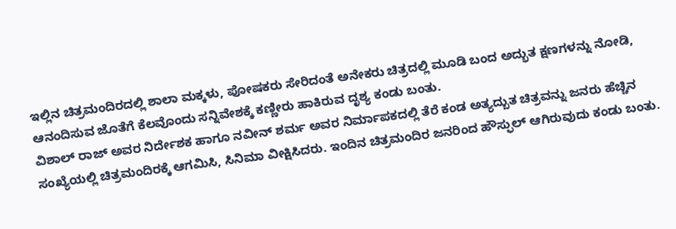ಇಲ್ಲಿನ ಚಿತ್ರಮಂದಿರದಲ್ಲಿ ಶಾಲಾ ಮಕ್ಕಳು, ಪೋಷಕರು ಸೇರಿದಂತೆ ಅನೇಕರು ಚಿತ್ರದಲ್ಲಿ ಮೂಡಿ ಬಂದ ಅದ್ಭುತ ಕ್ಷಣಗಳನ್ನು ನೋಡಿ, ಆನಂದಿಸುವ ಜೊತೆಗೆ ಕೆಲವೊಂದು ಸನ್ನಿವೇಶಕ್ಕೆ ಕಣ್ಣೀರು ಹಾಕಿರುವ ದೃಶ್ಯ ಕಂಡು ಬಂತು.
ವಿಶಾಲ್ ರಾಜ್ ಅವರ ನಿರ್ದೇಶಕ ಹಾಗೂ ನವೀನ್ ಶರ್ಮ ಅವರ ನಿರ್ಮಾಪಕದಲ್ಲಿ ತೆರೆ ಕಂಡ ಅತ್ಯದ್ಬುತ ಚಿತ್ರವನ್ನು ಜನರು ಹೆಚ್ಚಿನ ಸಂಖ್ಯೆಯಲ್ಲಿ ಚಿತ್ರಮಂದಿರಕ್ಕೆ ಆಗಮಿಸಿ, ಸಿನಿಮಾ ವೀಕ್ಷಿಸಿದರು. ಇಂದಿನ ಚಿತ್ರಮಂದಿರ ಜನರಿಂದ ಹೌಸ್ಫುಲ್ ಆಗಿರುವುದು ಕಂಡು ಬಂತು.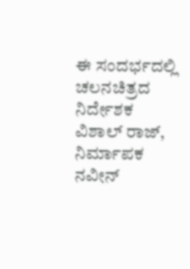ಈ ಸಂದರ್ಭದಲ್ಲಿ ಚಲನಚಿತ್ರದ ನಿರ್ದೇಶಕ ವಿಶಾಲ್ ರಾಜ್, ನಿರ್ಮಾಪಕ ನವೀನ್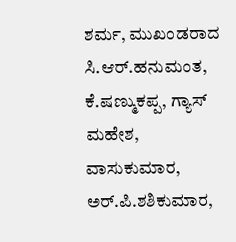ಶರ್ಮ, ಮುಖಂಡರಾದ ಸಿ.ಆರ್.ಹನುಮಂತ, ಕೆ.ಷಣ್ಮುಕಪ್ಪ, ಗ್ಯಾಸ್ ಮಹೇಶ, ವಾಸುಕುಮಾರ, ಅರ್.ಪಿ.ಶಶಿಕುಮಾರ,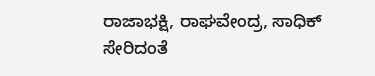ರಾಜಾಭಕ್ಷಿ, ರಾಘವೇಂದ್ರ, ಸಾಧಿಕ್ ಸೇರಿದಂತೆ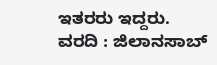ಇತರರು ಇದ್ದರು.
ವರದಿ : ಜಿಲಾನಸಾಬ್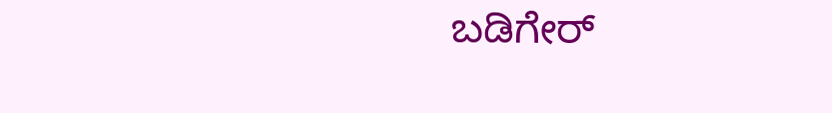ಬಡಿಗೇರ್